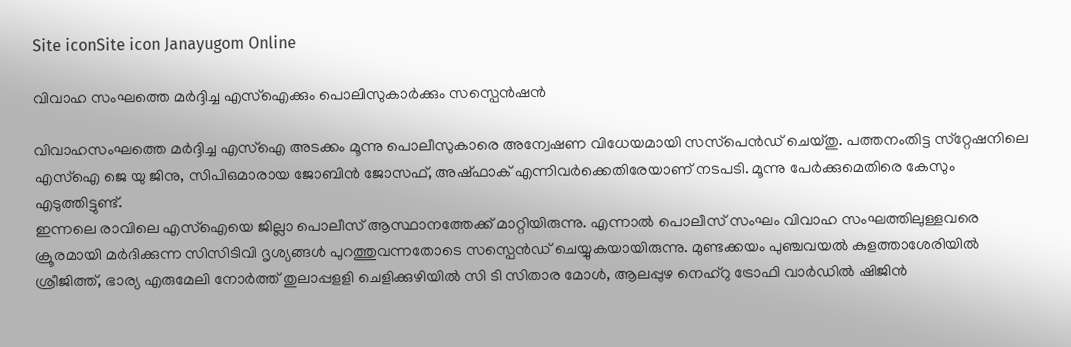Site iconSite icon Janayugom Online

വിവാഹ സംഘത്തെ മര്‍ദ്ദിച്ച എസ്ഐക്കും പൊലിസുകാര്‍ക്കും സസ്പെന്‍ഷന്‍

വിവാഹസംഘത്തെ മര്‍ദ്ദിച്ച എസ്‌ഐ അടക്കം മൂന്നു പൊലീസുകാരെ അന്വേഷണ വിധേയമായി സസ്‌പെന്‍ഡ് ചെയ്തു. പത്തനംതിട്ട സ്‌റ്റേഷനിലെ എസ്ഐ ജെ യു ജിനു, സിപിഒമാരായ ജോബിന്‍ ജോസഫ്, അഷ്ഫാക് എന്നിവര്‍ക്കെതിരേയാണ് നടപടി. മൂന്നു പേര്‍ക്കുമെതിരെ കേസും എടുത്തിട്ടുണ്ട്.
ഇന്നലെ രാവിലെ എസ്‌ഐയെ ജില്ലാ പൊലീസ് ആസ്ഥാനത്തേക്ക് മാറ്റിയിരുന്നു. എന്നാല്‍ പൊലീസ് സംഘം വിവാഹ സംഘത്തിലുള്ളവരെ ക്രൂരമായി മര്‍ദിക്കുന്ന സിസിടിവി ദൃശ്യങ്ങള്‍ പുറത്തുവന്നതോടെ സസ്പെന്‍ഡ് ചെയ്യുകയായിരുന്നു. മുണ്ടക്കയം പുഞ്ചവയല്‍ കുളത്താശേരിയില്‍ ശ്രീജിത്ത്, ഭാര്യ എരുമേലി നോര്‍ത്ത് തുലാപ്പളളി ചെളിക്കുഴിയില്‍ സി ടി സിതാര മോള്‍, ആലപ്പുഴ നെഹ്‌റു ട്രോഫി വാര്‍ഡില്‍ ഷിജിന്‍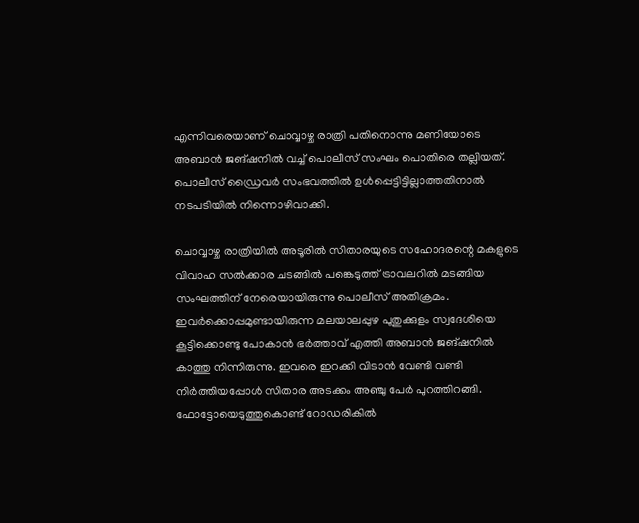എന്നിവരെയാണ് ചൊവ്വാഴ്ച രാത്രി പതിനൊന്നു മണിയോടെ അബാന്‍ ജങ്ഷനില്‍ വച്ച് പൊലീസ് സംഘം പൊതിരെ തല്ലിയത്. പൊലീസ് ഡ്രൈവര്‍ സംഭവത്തില്‍ ഉള്‍പ്പെട്ടിട്ടില്ലാത്തതിനാല്‍ നടപടിയില്‍ നിന്നൊഴിവാക്കി.

ചൊവ്വാഴ്ച രാത്രിയില്‍ അടൂരില്‍ സിതാരയുടെ സഹോദരന്റെ മകളുടെ വിവാഹ സല്‍ക്കാര ചടങ്ങില്‍ പങ്കെടുത്ത് ട്രാവലറില്‍ മടങ്ങിയ സംഘത്തിന് നേരെയായിരുന്നു പൊലീസ് അതിക്രമം. ഇവര്‍ക്കൊപ്പമുണ്ടായിരുന്ന മലയാലപ്പുഴ പുതുക്കുളം സ്വദേശിയെ കൂട്ടിക്കൊണ്ടു പോകാന്‍ ഭര്‍ത്താവ് എത്തി അബാന്‍ ജങ്ഷനില്‍ കാത്തു നിന്നിരുന്നു. ഇവരെ ഇറക്കി വിടാന്‍ വേണ്ടി വണ്ടി നിര്‍ത്തിയപ്പോള്‍ സിതാര അടക്കം അഞ്ചു പേര്‍ പുറത്തിറങ്ങി. ഫോട്ടോയെടുത്തുകൊണ്ട് റോഡരികില്‍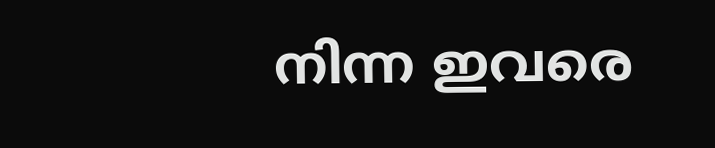നിന്ന ഇവരെ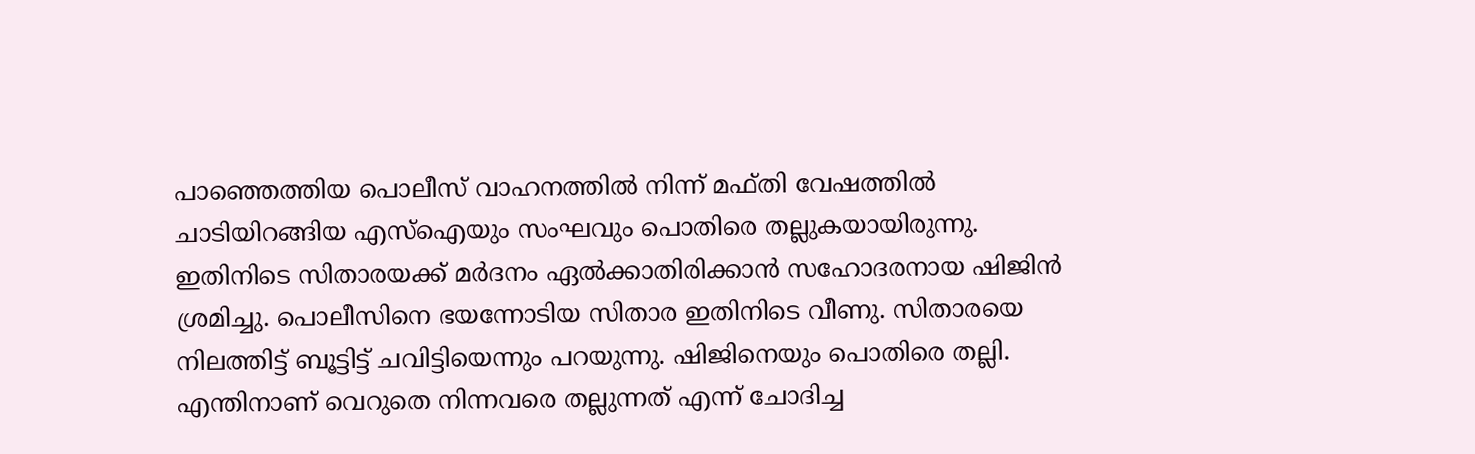പാഞ്ഞെത്തിയ പൊലീസ് വാഹനത്തില്‍ നിന്ന് മഫ്തി വേഷത്തില്‍ ചാടിയിറങ്ങിയ എസ്‌ഐയും സംഘവും പൊതിരെ തല്ലുകയായിരുന്നു. ഇതിനിടെ സിതാരയക്ക് മർദനം ഏല്‍ക്കാതിരിക്കാന്‍ സഹോദരനായ ഷിജിന്‍ ശ്രമിച്ചു. പൊലീസിനെ ഭയന്നോടിയ സിതാര ഇതിനിടെ വീണു. സിതാരയെ നിലത്തിട്ട് ബൂട്ടിട്ട് ചവിട്ടിയെന്നും പറയുന്നു. ഷിജിനെയും പൊതിരെ തല്ലി. എന്തിനാണ് വെറുതെ നിന്നവരെ തല്ലുന്നത് എന്ന് ചോദിച്ച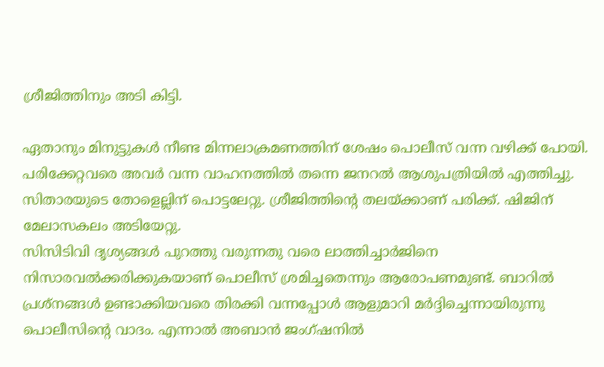ശ്രീജിത്തിനും അടി കിട്ടി.

ഏതാനും മിനുട്ടുകള്‍ നീണ്ട മിന്നലാക്രമണത്തിന് ശേഷം പൊലീസ് വന്ന വഴിക്ക് പോയി. പരിക്കേറ്റവരെ അവര്‍ വന്ന വാഹനത്തില്‍ തന്നെ ജനറല്‍ ആശുപത്രിയില്‍ എത്തിച്ചു. സിതാരയുടെ തോളെല്ലിന് പൊട്ടലേറ്റു. ശ്രീജിത്തിന്റെ തലയ്ക്കാണ് പരിക്ക്. ഷിജിന് മേലാസകലം അടിയേറ്റു.
സിസിടിവി ദൃശ്യങ്ങള്‍ പുറത്തു വരുന്നതു വരെ ലാത്തിച്ചാര്‍ജിനെ നിസാരവല്‍ക്കരിക്കുകയാണ് പൊലീസ് ശ്രമിച്ചതെന്നും ആരോപണമുണ്ട്. ബാറില്‍ പ്രശ്നങ്ങള്‍ ഉണ്ടാക്കിയവരെ തിരക്കി വന്നപ്പോള്‍ ആളുമാറി മര്‍ദ്ദിച്ചെന്നായിരുന്നു പൊലീസിന്റെ വാദം. എന്നാല്‍ അബാന്‍ ജംഗ്ഷനില്‍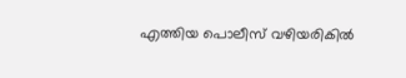എത്തിയ പൊലീസ് വഴിയരികില്‍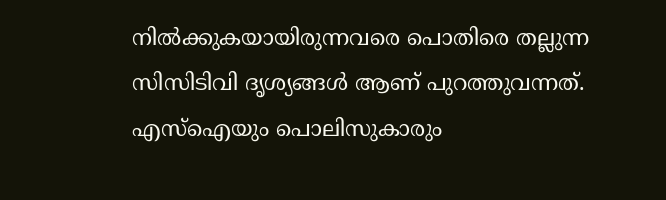നില്‍ക്കുകയായിരുന്നവരെ പൊതിരെ തല്ലുന്ന സിസിടിവി ദൃശ്യങ്ങള്‍ ആണ് പുറത്തുവന്നത്. എസ്ഐയും പൊലിസുകാരും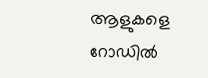ആളുകളെ റോഡില്‍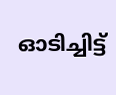ഓടിച്ചിട്ട്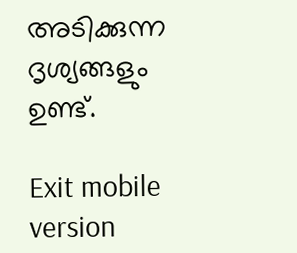അടിക്കുന്ന ദൃശ്യങ്ങളും ഉണ്ട്.

Exit mobile version